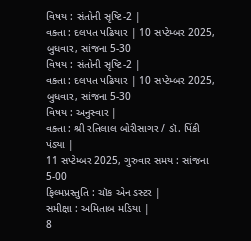વિષય : સંતોની સૃષ્ટિ-2 |
વક્તા : દલપત પઢિયાર | 10 સપ્ટેમ્બર 2025, બુધવાર, સાંજના 5-30
વિષય : સંતોની સૃષ્ટિ-2 |
વક્તા : દલપત પઢિયાર | 10 સપ્ટેમ્બર 2025, બુધવાર, સાંજના 5-30
વિષય : અનુસ્વાર |
વક્તા : શ્રી રતિલાલ બોરીસાગર / ડૉ. પિંકી પંડ્યા |
11 સપ્ટેમ્બર 2025, ગુરુવાર સમય : સાંજના 5-00
ફિલ્મપ્રસ્તુતિ : ચૉક એન ડસ્ટર |
સમીક્ષા : અમિતાબ મડિયા |
8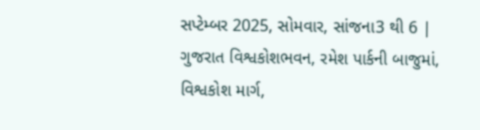સપ્ટેમ્બર 2025, સોમવાર, સાંજના3 થી 6 |
ગુજરાત વિશ્વકોશભવન, રમેશ પાર્કની બાજુમાં, વિશ્વકોશ માર્ગ,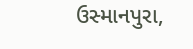ઉસ્માનપુરા,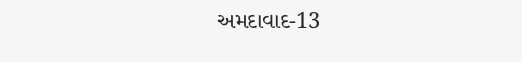અમદાવાદ-13